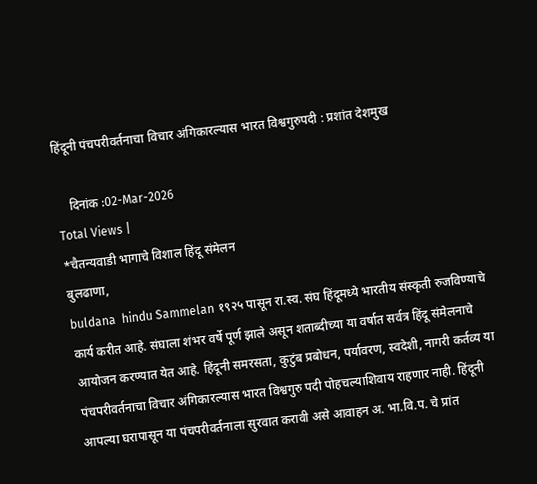हिंदूनी पंचपरीवर्तनाचा विचार अंगिकारल्यास भारत विश्वगुरुपदी : प्रशांत देशमुख

    दिनांक :02-Mar-2026
Total Views |
*चैतन्यवाडी भागाचे विशाल हिंदू संमेलन
बुलढाणा,
buldana  hindu Sammelan १९२५ पासून रा.स्व. संघ हिंदूमध्ये भारतीय संस्कृती रुजविण्याचे कार्य करीत आहे. संघाला शंभर वर्षे पूर्ण झाले असून शताब्दीच्या या वर्षात सर्वत्र हिंदू संमेलनाचे आयोजन करण्यात येत आहे. हिंदूनी समरसता, कुटुंब प्रबोधन, पर्यावरण, स्वदेशी, नागरी कर्तव्य या पंचपरीवर्तनाचा विचार अंगिकारल्यास भारत विश्वगुरु पदी पोहचल्याशिवाय राहणार नाही. हिंदूनी आपल्या घरापासून या पंचपरीवर्तनाला सुरवात करावी असे आवाहन अ. भा.वि.प. चे प्रांत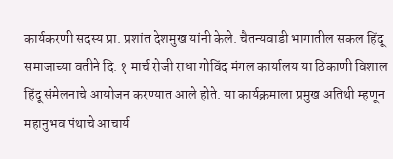कार्यकरणी सदस्य प्रा. प्रशांत देशमुख यांनी केले. चैतन्यवाडी भागातील सकल हिंदू समाजाच्या वतीने दि. १ मार्च रोजी राधा गोविंद मंगल कार्यालय या ठिकाणी विशाल हिंदू संमेलनाचे आयोजन करण्यात आले होते. या कार्यक्रमाला प्रमुख अतिथी म्हणून महानुभव पंथाचे आचार्य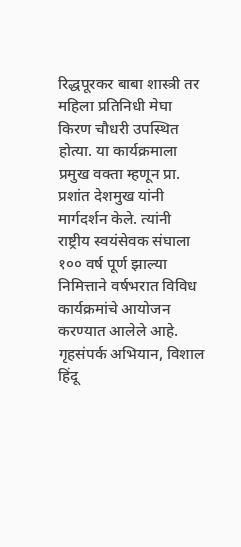रिद्धपूरकर बाबा शास्त्री तर महिला प्रतिनिधी मेघा किरण चौधरी उपस्थित होत्या. या कार्यक्रमाला प्रमुख वक्ता म्हणून प्रा. प्रशांत देशमुख यांनी मार्गदर्शन केले. त्यांनी राष्ट्रीय स्वयंसेवक संघाला १०० वर्ष पूर्ण झाल्या निमित्ताने वर्षभरात विविध कार्यक्रमांचे आयोजन करण्यात आलेले आहे. गृहसंपर्क अभियान, विशाल हिंदू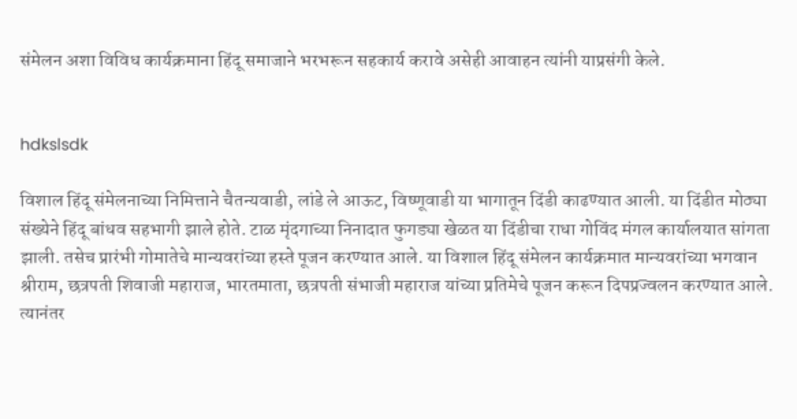संमेलन अशा विविध कार्यक्रमाना हिंदू समाजाने भरभरून सहकार्य करावे असेही आवाहन त्यांनी याप्रसंगी केले.


hdkslsdk

विशाल हिंदू संमेलनाच्या निमित्ताने चैतन्यवाडी, लांडे ले आऊट, विष्णूवाडी या भागातून दिंडी काढण्यात आली. या दिंडीत मोठ्या संख्येने हिंदू बांधव सहभागी झाले होते. टाळ मृंदगाच्या निनादात फुगड्या खेळत या दिंडीचा राधा गोविंद मंगल कार्यालयात सांगता झाली. तसेच प्रारंभी गोमातेचे मान्यवरांच्या हस्ते पूजन करण्यात आले. या विशाल हिंदू संमेलन कार्यक्रमात मान्यवरांच्या भगवान श्रीराम, छत्रपती शिवाजी महाराज, भारतमाता, छत्रपती संभाजी महाराज यांच्या प्रतिमेचे पूजन करून दिपप्रज्वलन करण्यात आले. त्यानंतर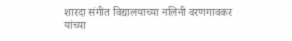शारदा संगीत विद्यालयाच्या नलिनी वरणगावकर यांच्या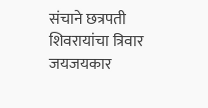संचाने छत्रपती शिवरायांचा त्रिवार जयजयकार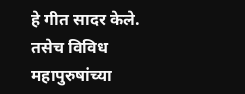हे गीत सादर केले. तसेच विविध महापुरुषांच्या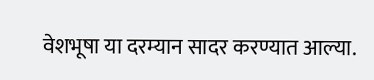वेशभूषा या दरम्यान सादर करण्यात आल्या.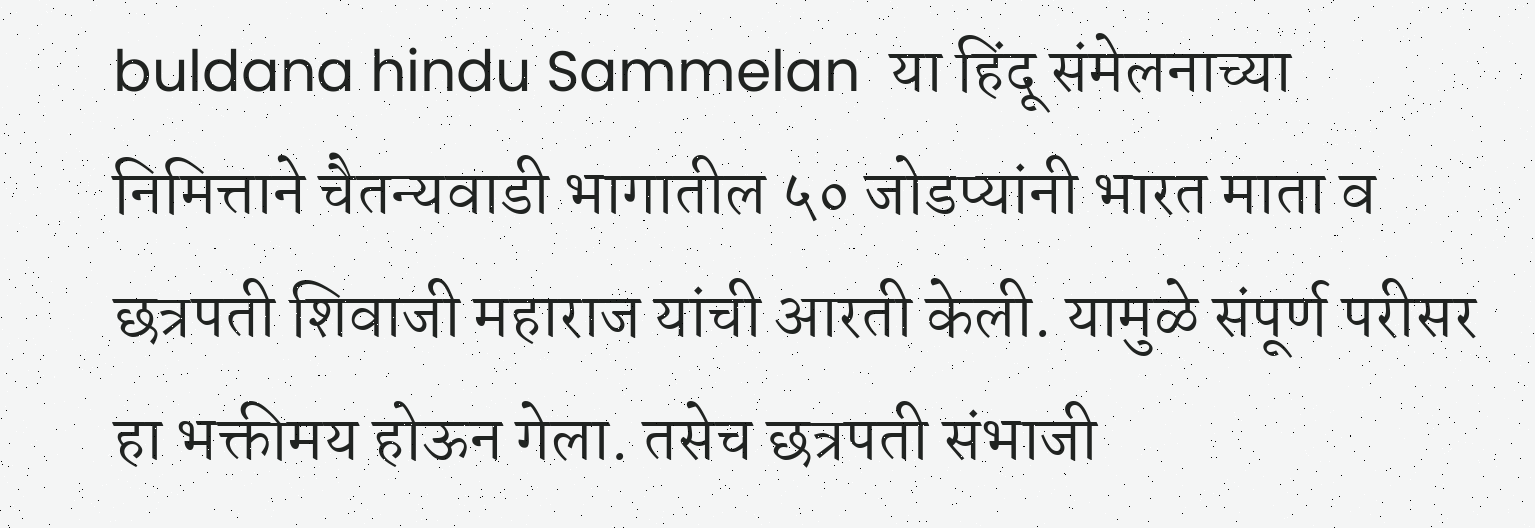buldana hindu Sammelan  या हिंदू संमेलनाच्या निमित्ताने चैतन्यवाडी भागातील ५० जोडप्यांनी भारत माता व छत्रपती शिवाजी महाराज यांची आरती केली. यामुळे संपूर्ण परीसर हा भक्तीमय होऊन गेला. तसेच छत्रपती संभाजी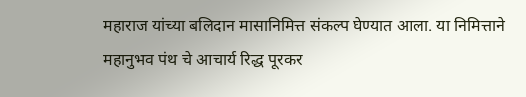महाराज यांच्या बलिदान मासानिमित्त संकल्प घेण्यात आला. या निमित्ताने महानुभव पंथ चे आचार्य रिद्ध पूरकर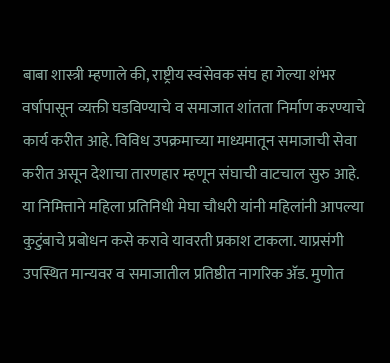बाबा शास्त्री म्हणाले की, राष्ट्रीय स्वंसेवक संघ हा गेल्या शंभर वर्षापासून व्यक्ती घडविण्याचे व समाजात शांतता निर्माण करण्याचे कार्य करीत आहे. विविध उपक्रमाच्या माध्यमातून समाजाची सेवा करीत असून देशाचा तारणहार म्हणून संघाची वाटचाल सुरु आहे. या निमित्ताने महिला प्रतिनिधी मेघा चौधरी यांनी महिलांनी आपल्या कुटुंबाचे प्रबोधन कसे करावे यावरती प्रकाश टाकला. याप्रसंगी उपस्थित मान्यवर व समाजातील प्रतिष्ठीत नागरिक अ‍ॅड. मुणोत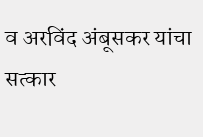व अरविंद अंबूसकर यांचा सत्कार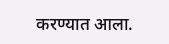करण्यात आला.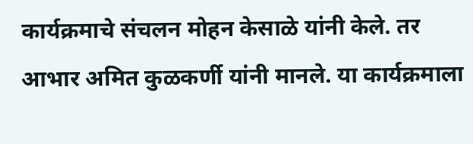कार्यक्रमाचे संचलन मोहन केसाळे यांनी केले. तर आभार अमित कुळकर्णी यांनी मानले. या कार्यक्रमाला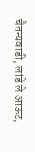चैतन्यवाडी, लांडे ले आऊट,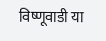विष्णूवाडी या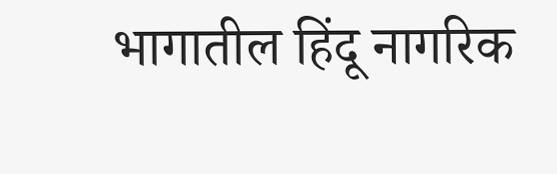भागातील हिंदू नागरिक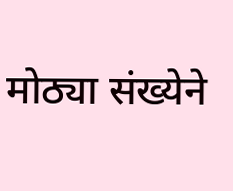मोठ्या संख्येने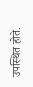उपस्थित होते.